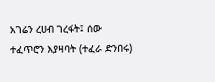አገሬን ረሀብ ገረፋት፤ ሰው ተፈጥሮን እያዛባት (ተፈራ ድንበሩ)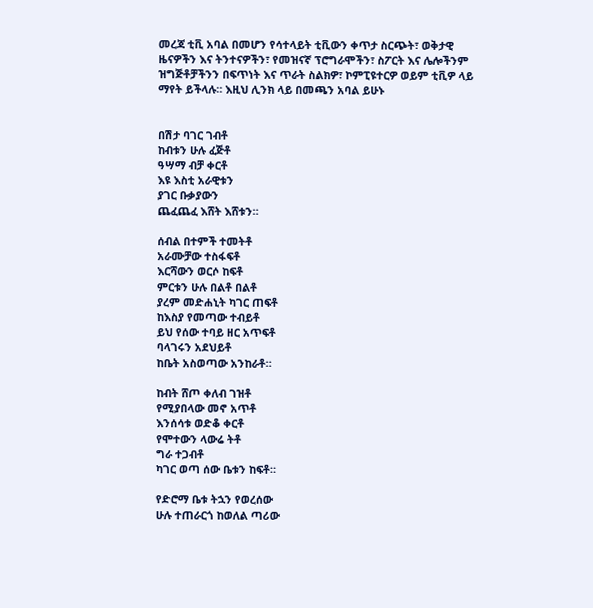መረጃ ቲቪ አባል በመሆን የሳተላይት ቲቪውን ቀጥታ ስርጭት፣ ወቅታዊ ዜናዎችን እና ትንተናዎችን፣ የመዝናኛ ፕሮግራሞችን፣ ስፖርት እና ሌሎችንም ዝግጅቶቻችንን በፍጥነት እና ጥራት ስልክዎ፣ ኮምፒዩተርዎ ወይም ቲቪዎ ላይ ማየት ይችላሉ። እዚህ ሊንክ ላይ በመጫን አባል ይሁኑ


በሽታ ባገር ገብቶ
ከብቱን ሁሉ ፈጅቶ
ዓሣማ ብቻ ቀርቶ
እዩ እስቲ አራዊቱን
ያገር ቡቃያውን
ጨፈጨፈ እሸት እሸቱን።

ሰብል በተምች ተመትቶ
አራሙቻው ተስፋፍቶ
እርሻውን ወርሶ ከፍቶ
ምርቱን ሁሉ በልቶ በልቶ
ያረም መድሐኒት ካገር ጠፍቶ
ከእስያ የመጣው ተብይቶ
ይህ የሰው ተባይ ዘር አጥፍቶ
ባላገሩን አደህይቶ
ከቤት አስወጣው አንከራቶ።

ከብት ሸጦ ቀለብ ገዝቶ
የሚያበላው መኖ አጥቶ
እንሰሳቱ ወድቆ ቀርቶ
የሞተውን ላውሬ ትቶ
ግራ ተጋብቶ
ካገር ወጣ ሰው ቤቱን ከፍቶ።

የድሮማ ቤቱ ትኋን የወረሰው
ሁሉ ተጠራርጎ ከወለል ጣሪው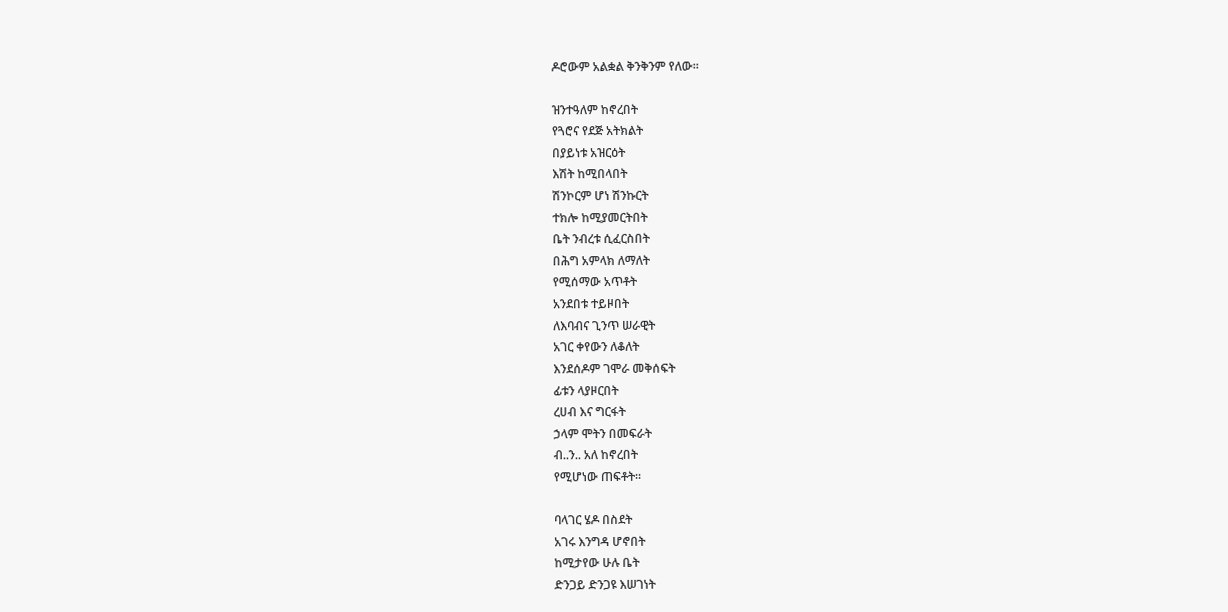ዶሮውም አልቋል ቅንቅንም የለው።

ዝንተዓለም ከኖረበት
የጓሮና የደጅ አትክልት
በያይነቱ አዝርዕት
እሽት ከሚበላበት
ሽንኮርም ሆነ ሽንኩርት
ተክሎ ከሚያመርትበት
ቤት ንብረቱ ሲፈርስበት
በሕግ አምላክ ለማለት
የሚሰማው አጥቶት
አንደበቱ ተይዞበት
ለእባብና ጊንጥ ሠራዊት
አገር ቀየውን ለቆለት
እንደሰዶም ገሞራ መቅሰፍት
ፊቱን ላያዞርበት
ረሀብ እና ግርፋት
ኃላም ሞትን በመፍራት
ብ..ን.. አለ ከኖረበት
የሚሆነው ጠፍቶት።

ባላገር ሄዶ በስደት
አገሩ እንግዳ ሆኖበት
ከሚታየው ሁሉ ቤት
ድንጋይ ድንጋዩ እሠገነት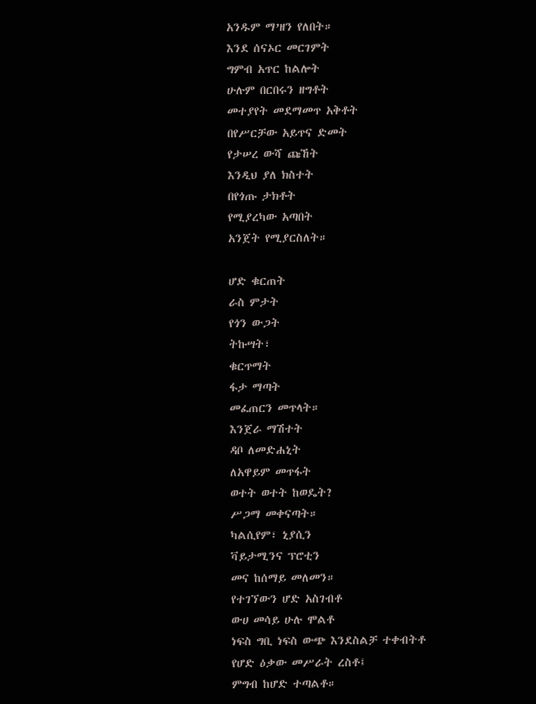አንዱም ማ’ዘን የለበት።
እንደ ሰናኦር መርገምት
ግምብ አጥር ከልሎት
ሁሉም በርበሩን ዘግቶት
መተያየት መደማመጥ አቅቶት
በየሥርቻው አይጥና ድመት
የታሠረ ውሻ ጩኸት
እንዲህ ያለ ክስተት
በየጎጡ ታክቶት
የሚያረካው አጣበት
አንጀት የሚያርስለት።

ሆድ ቁርጠት
ራስ ምታት
የጎን ውጋት
ትኩሣት፣
ቁርጥማት
ፋታ ማጣት
መፈጠርን መጥላት።
እንጀራ ማሽተት
ዳቦ ለመድሐኒት
ለአዋይም መጥፋት
ወተት ወተት ከወዴት?
ሥጋማ መቀናጣት።
ካልሲየም፣ ኒያሲን
ቫይታሚንና ፕሮቲን
መና ከሰማይ መለመን።
የተገኘውን ሆድ አስገብቶ
ውሀ መሳይ ሁሉ ሞልቶ
ነፍስ ግቢ ነፍስ ውጭ እንደስልቻ ተቀብትቶ
የሆድ ዕቃው መሥራት ረስቶ፤
ምግብ ከሆድ ተጣልቶ።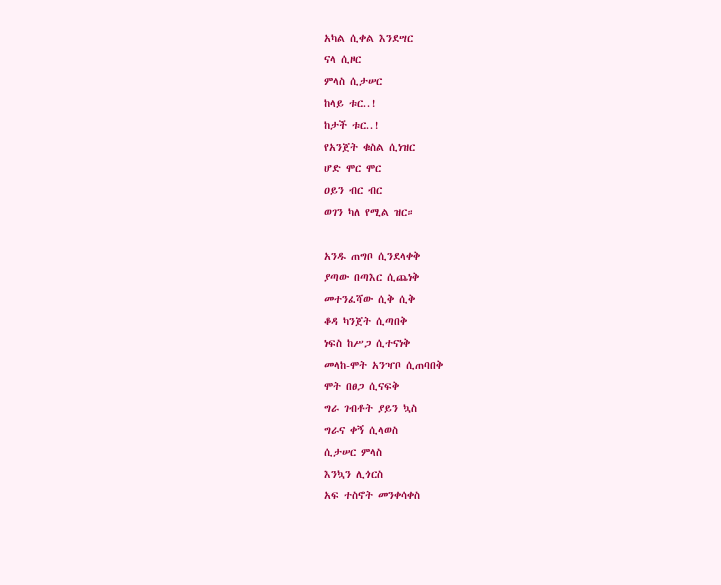አካል ሲቀል እንደሣር
ናላ ሲዞር
ምላስ ሲታሠር
ከላይ ቱር..!
ከታች ቱር..!
የአንጀት ቁስል ሲነዝር
ሆድ ሞር ሞር
ዐይን ብር ብር
ወገን ካለ የሚል ዝር።

አንዱ ጠግቦ ሲንደላቀቅ
ያጣው በጣእር ሲጨነቅ
መተንፈሻው ሲቅ ሲቅ
ቆዳ ካንጀት ሲጣበቅ
ነፍስ ከሥጋ ሲተናነቅ
መላከ-ሞት አንዣቦ ሲጠባበቅ
ሞት በፀጋ ሲናፍቅ
ግራ ገብቶት ያይን ኳስ
ግራና ቀኝ ሲላወስ
ሲታሠር ምላስ
እንኳን ሊጎርስ
አፍ ተስኖት መንቀሳቀስ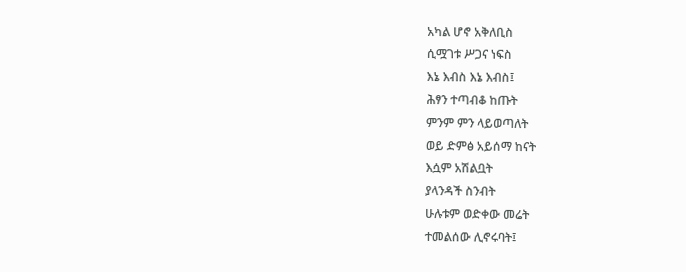አካል ሆኖ አቅለቢስ
ሲሟገቱ ሥጋና ነፍስ
እኔ እብስ እኔ እብስ፤
ሕፃን ተጣብቆ ከጡት
ምንም ምን ላይወጣለት
ወይ ድምፅ አይሰማ ከናት
እሷም አሽልቧት
ያላንዳች ስንብት
ሁሉቱም ወድቀው መሬት
ተመልሰው ሊኖሩባት፤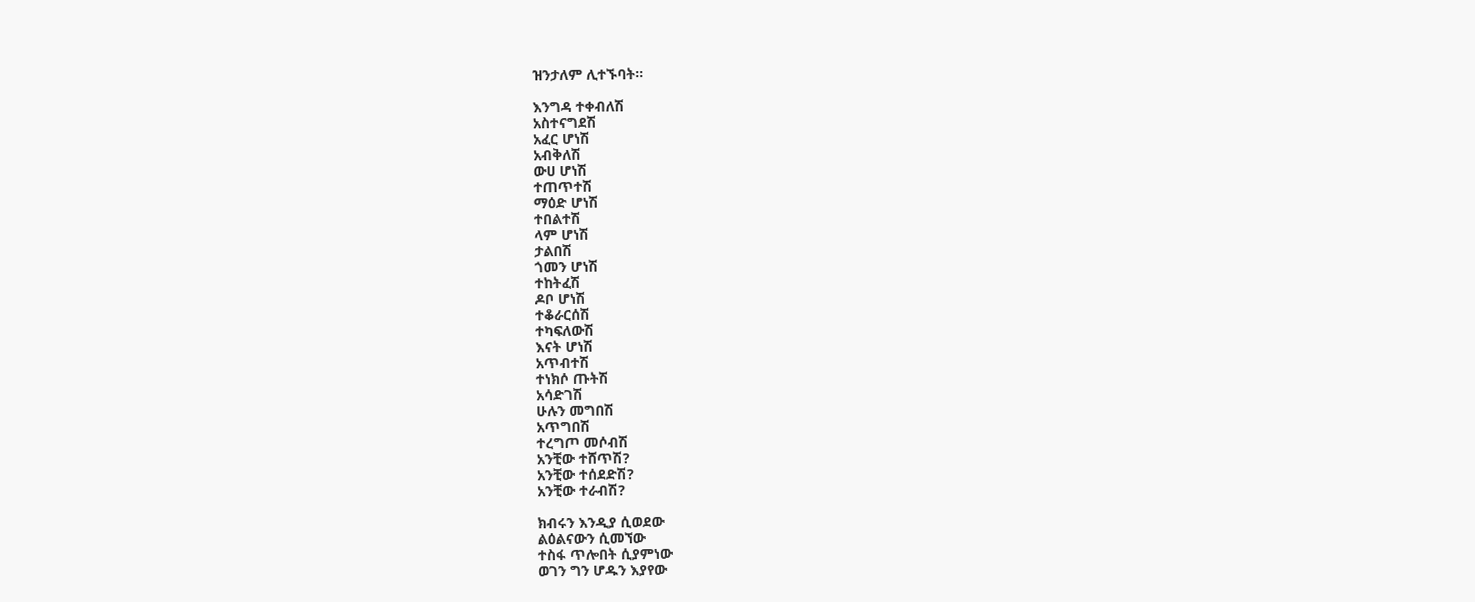ዝንታለም ሊተኙባት።

እንግዳ ተቀብለሽ
አስተናግደሽ
አፈር ሆነሽ
አብቅለሽ
ውሀ ሆነሽ
ተጠጥተሽ
ማዕድ ሆነሽ
ተበልተሽ
ላም ሆነሽ
ታልበሽ
ጎመን ሆነሽ
ተከትፈሽ
ዶቦ ሆነሽ
ተቆራርሰሽ
ተካፍለውሽ
እናት ሆነሽ
አጥብተሽ
ተነክሶ ጡትሽ
አሳድገሽ
ሁሉን መግበሽ
አጥግበሽ
ተረግጦ መሶብሽ
አንቺው ተሸጥሽ?
አንቺው ተሰደድሽ?
አንቺው ተራብሽ?

ክብሩን እንዲያ ሲወደው
ልዕልናውን ሲመኘው
ተስፋ ጥሎበት ሲያምነው
ወገን ግን ሆዱን እያየው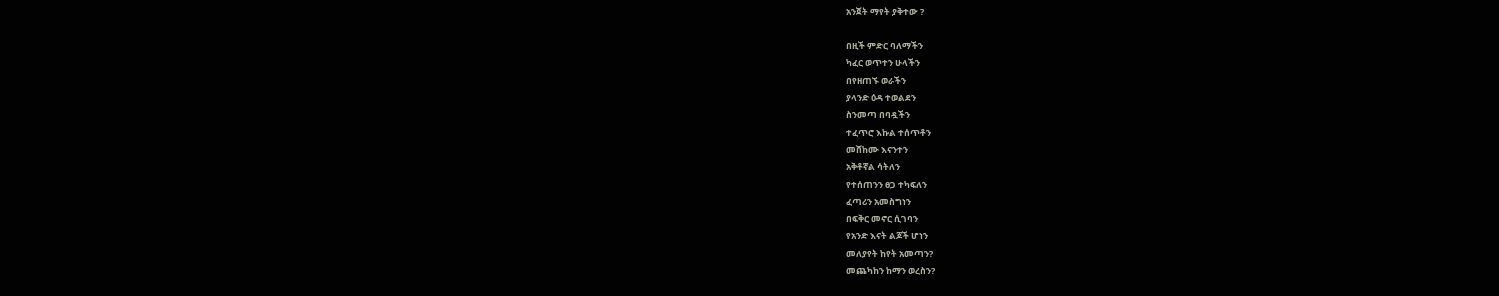አንጀት ማየት ያቅተው ?

በዚች ምድር ባለማችን
ካፈር ወጥተን ሁላችን
በየዘጠኙ ወራችን
ያላንድ ዕዳ ተወልደን
ስንመጣ በባዷችን
ተፈጥሮ እኩል ተሰጥቶን
መሸከሙ እናንተን
አቅቶኛል ሳትለን
የተሰጠንን ፀጋ ተካፍለን
ፈጣሪን አመስግነን
በፍቅር መኖር ሲገባን
የአንድ እናት ልጆች ሆነን
መለያየት ከየት አመጣን?
መጨካከን ከማን ወረስን?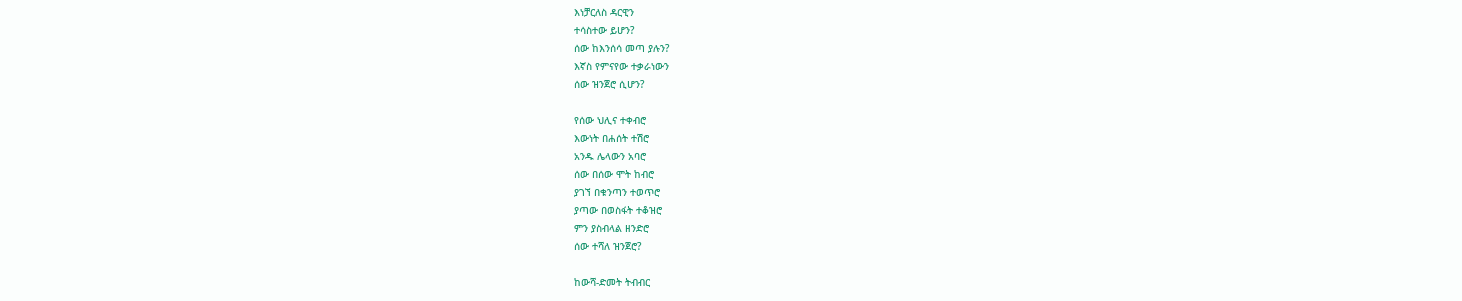እነቻርለስ ዳርዊን
ተሳስተው ይሆን?
ሰው ከእንሰሳ መጣ ያሉን?
እኛስ የምናየው ተቃራነውን
ሰው ዝንጀሮ ሲሆን?

የሰው ህሊና ተቀብሮ
እውነት በሐሰት ተሽሮ
አንዱ ሌላውን አባሮ
ሰው በሰው ሞት ከብሮ
ያገኘ በቁንጣን ተወጥሮ
ያጣው በወስፋት ተቆዝሮ
ምን ያስብላል ዘንድሮ
ሰው ተሻለ ዝንጀሮ?

ከውሻ-ድመት ትብብር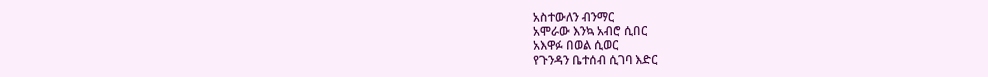አስተውለን ብንማር
አሞራው እንኳ አብሮ ሲበር
አእዋፉ በወል ሲወር
የጉንዳን ቤተሰብ ሲገባ እድር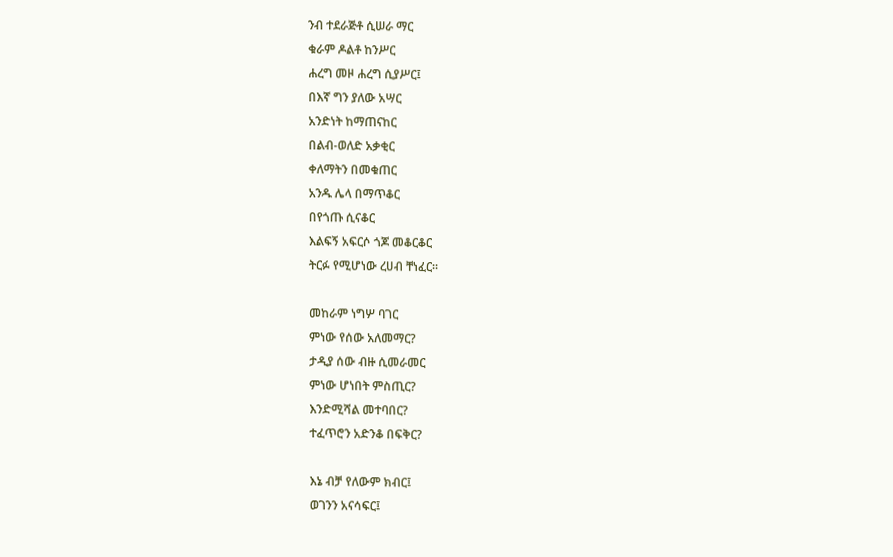ንብ ተደራጅቶ ሲሠራ ማር
ቁራም ዶልቶ ከንሥር
ሐረግ መዞ ሐረግ ሲያሥር፤
በእኛ ግን ያለው አሣር
አንድነት ከማጠናከር
በልብ-ወለድ አቃቂር
ቀለማትን በመቁጠር
አንዱ ሌላ በማጥቆር
በየጎጡ ሲናቆር
እልፍኝ አፍርሶ ጎጆ መቆርቆር
ትርፉ የሚሆነው ረሀብ ቸነፈር።

መከራም ነግሦ ባገር
ምነው የሰው አለመማር?
ታዲያ ሰው ብዙ ሲመራመር
ምነው ሆነበት ምስጢር?
እንድሚሻል መተባበር?
ተፈጥሮን አድንቆ በፍቅር?

እኔ ብቻ የለውም ክብር፤
ወገንን አናሳፍር፤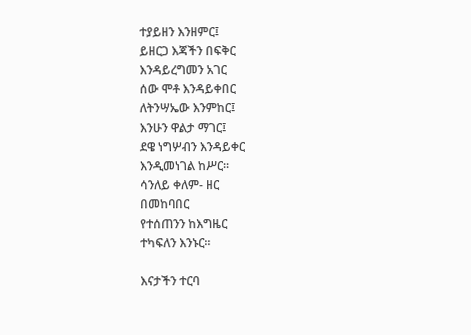ተያይዘን እንዘምር፤
ይዘርጋ እጃችን በፍቅር
እንዳይረግመን አገር
ሰው ሞቶ እንዳይቀበር
ለትንሣኤው እንምከር፤
እንሁን ዋልታ ማገር፤
ደዌ ነግሦብን እንዳይቀር
እንዲመነገል ከሥር።
ሳንለይ ቀለም- ዘር
በመከባበር
የተሰጠንን ከእግዜር
ተካፍለን እንኑር።

እናታችን ተርባ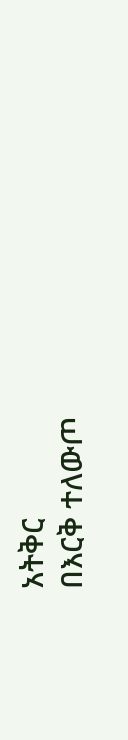አትቅር
በእርቅ ተለውጦ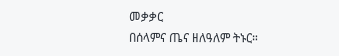መቃቃር
በሰላምና ጤና ዘለዓለም ትኑር።